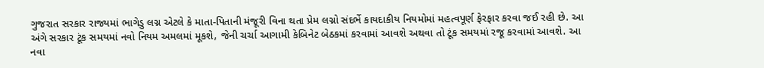ગુજરાત સરકાર રાજ્યમાં ભાગેડુ લગ્ન એટલે કે માતા-પિતાની મંજૂરી વિના થતા પ્રેમ લગ્નો સંદર્ભે કાયદાકીય નિયમોમાં મહત્વપૂર્ણ ફેરફાર કરવા જઈ રહી છે. આ અંગે સરકાર ટૂંક સમયમાં નવો નિયમ અમલમાં મૂકશે, જેની ચર્ચા આગામી કેબિનેટ બેઠકમાં કરવામાં આવશે અથવા તો ટૂંક સમયમાં રજૂ કરવામાં આવશે. આ નવા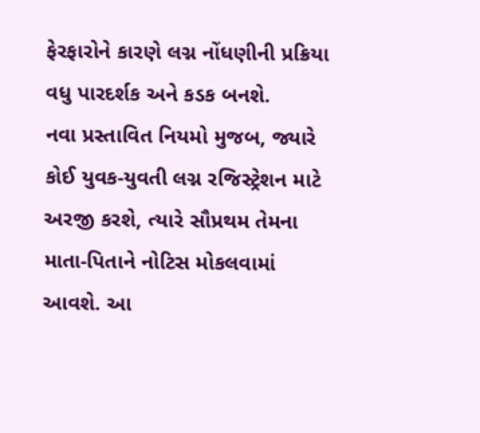ફેરફારોને કારણે લગ્ન નોંધણીની પ્રક્રિયા વધુ પારદર્શક અને કડક બનશે.
નવા પ્રસ્તાવિત નિયમો મુજબ, જ્યારે કોઈ યુવક-યુવતી લગ્ન રજિસ્ટ્રેશન માટે અરજી કરશે, ત્યારે સૌપ્રથમ તેમના માતા-પિતાને નોટિસ મોકલવામાં આવશે. આ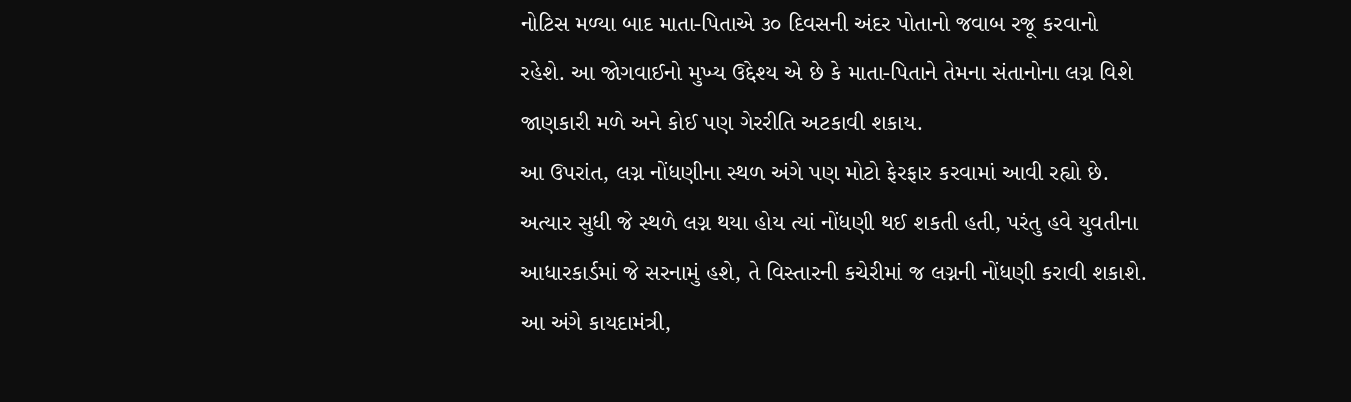નોટિસ મળ્યા બાદ માતા-પિતાએ ૩૦ દિવસની અંદર પોતાનો જવાબ રજૂ કરવાનો રહેશે. આ જોગવાઈનો મુખ્ય ઉદ્દેશ્ય એ છે કે માતા-પિતાને તેમના સંતાનોના લગ્ન વિશે જાણકારી મળે અને કોઈ પણ ગેરરીતિ અટકાવી શકાય.
આ ઉપરાંત, લગ્ન નોંધણીના સ્થળ અંગે પણ મોટો ફેરફાર કરવામાં આવી રહ્યો છે. અત્યાર સુધી જે સ્થળે લગ્ન થયા હોય ત્યાં નોંધણી થઈ શકતી હતી, પરંતુ હવે યુવતીના આધારકાર્ડમાં જે સરનામું હશે, તે વિસ્તારની કચેરીમાં જ લગ્નની નોંધણી કરાવી શકાશે. આ અંગે કાયદામંત્રી,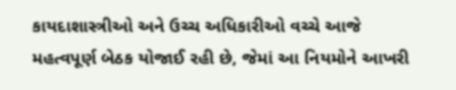કાયદાશાસ્ત્રીઓ અને ઉચ્ચ અધિકારીઓ વચ્ચે આજે મહત્વપૂર્ણ બેઠક યોજાઈ રહી છે, જેમાં આ નિયમોને આખરી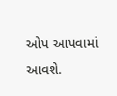ઓપ આપવામાં આવશે.